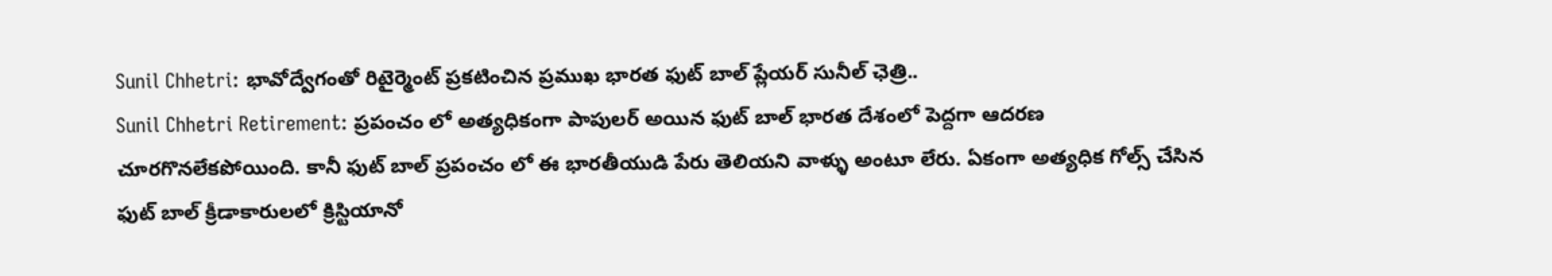Sunil Chhetri: భావోద్వేగంతో రిటైర్మెంట్ ప్రకటించిన ప్రముఖ భారత ఫుట్ బాల్ ప్లేయర్ సునీల్ ఛెత్రి..
Sunil Chhetri Retirement: ప్రపంచం లో అత్యధికంగా పాపులర్ అయిన ఫుట్ బాల్ భారత దేశంలో పెద్దగా ఆదరణ చూరగొనలేకపోయింది. కానీ ఫుట్ బాల్ ప్రపంచం లో ఈ భారతీయుడి పేరు తెలియని వాళ్ళు అంటూ లేరు. ఏకంగా అత్యధిక గోల్స్ చేసిన ఫుట్ బాల్ క్రీడాకారులలో క్రిస్టియానో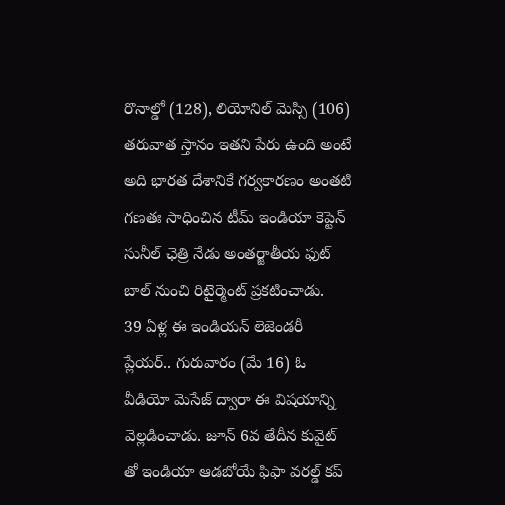రొనాల్డో (128), లియోనిల్ మెస్సి (106) తరువాత స్తానం ఇతని పేరు ఉంది అంటే అది భారత దేశానికే గర్వకారణం అంతటి గణతః సాధించిన టీమ్ ఇండియా కెప్టెన్ సునీల్ ఛెత్రి నేడు అంతర్జాతీయ ఫుట్ బాల్ నుంచి రిటైర్మెంట్ ప్రకటించాడు.
39 ఏళ్ల ఈ ఇండియన్ లెజెండరీ ప్లేయర్.. గురువారం (మే 16) ఓ వీడియో మెసేజ్ ద్వారా ఈ విషయాన్ని వెల్లడించాడు. జూన్ 6వ తేదీన కువైట్ తో ఇండియా ఆడబోయే ఫిఫా వరల్డ్ కప్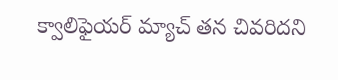క్వాలిఫైయర్ మ్యాచ్ తన చివరిదని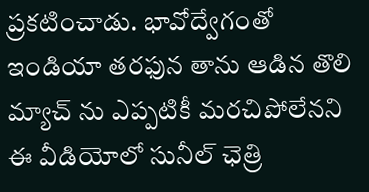ప్రకటించాడు. భావోద్వేగంతో ఇండియా తరఫున తాను ఆడిన తొలి మ్యాచ్ ను ఎప్పటికీ మరచిపోలేనని ఈ వీడియోలో సునీల్ ఛెత్రి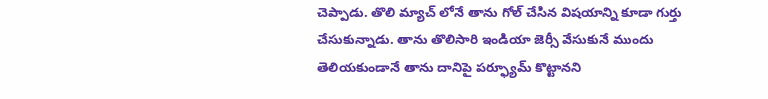చెప్పాడు. తొలి మ్యాచ్ లోనే తాను గోల్ చేసిన విషయాన్ని కూడా గుర్తు చేసుకున్నాడు. తాను తొలిసారి ఇండియా జెర్సీ వేసుకునే ముందు తెలియకుండానే తాను దానిపై పర్ఫ్యూమ్ కొట్టానని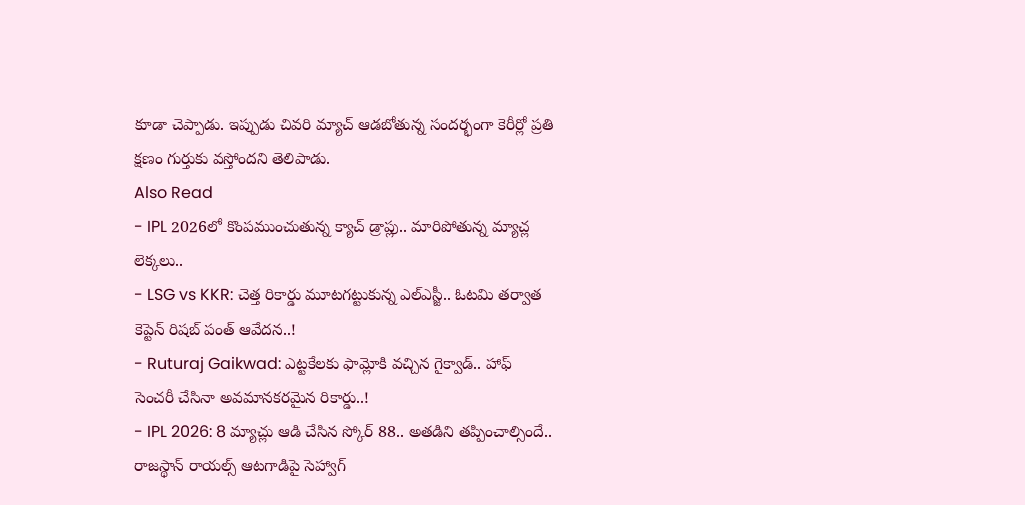కూడా చెప్పాడు. ఇప్పుడు చివరి మ్యాచ్ ఆడబోతున్న సందర్భంగా కెరీర్లో ప్రతి క్షణం గుర్తుకు వస్తోందని తెలిపాడు.
Also Read
- IPL 2026లో కొంపముంచుతున్న క్యాచ్ డ్రాప్లు.. మారిపోతున్న మ్యాచ్ల లెక్కలు..
- LSG vs KKR: చెత్త రికార్డు మూటగట్టుకున్న ఎల్ఎస్జీ.. ఓటమి తర్వాత కెప్టెన్ రిషబ్ పంత్ ఆవేదన..!
- Ruturaj Gaikwad: ఎట్టకేలకు ఫామ్లోకి వచ్చిన గైక్వాడ్.. హాఫ్ సెంచరీ చేసినా అవమానకరమైన రికార్డు..!
- IPL 2026: 8 మ్యాచ్లు ఆడి చేసిన స్కోర్ 88.. అతడిని తప్పించాల్సిందే.. రాజస్థాన్ రాయల్స్ ఆటగాడిపై సెహ్వాగ్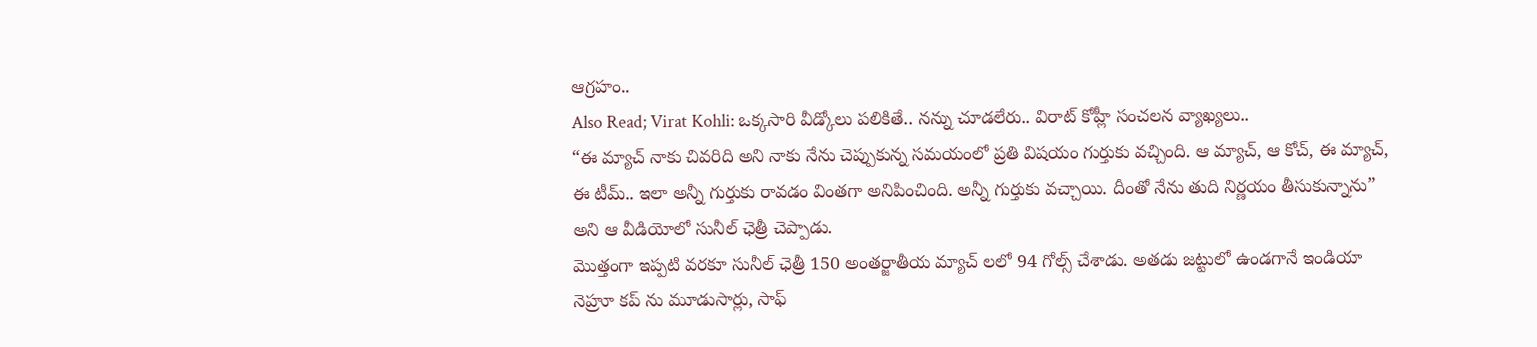ఆగ్రహం..
Also Read; Virat Kohli: ఒక్కసారి వీడ్కోలు పలికితే.. నన్ను చూడలేరు.. విరాట్ కోహ్లీ సంచలన వ్యాఖ్యలు..
“ఈ మ్యాచ్ నాకు చివరిది అని నాకు నేను చెప్పుకున్న సమయంలో ప్రతి విషయం గుర్తుకు వచ్చింది. ఆ మ్యాచ్, ఆ కోచ్, ఈ మ్యాచ్, ఈ టీమ్.. ఇలా అన్నీ గుర్తుకు రావడం వింతగా అనిపించింది. అన్నీ గుర్తుకు వచ్చాయి. దీంతో నేను తుది నిర్ణయం తీసుకున్నాను” అని ఆ వీడియోలో సునీల్ ఛెత్రీ చెప్పాడు.
మొత్తంగా ఇప్పటి వరకూ సునీల్ ఛెత్రీ 150 అంతర్జాతీయ మ్యాచ్ లలో 94 గోల్స్ చేశాడు. అతడు జట్టులో ఉండగానే ఇండియా నెహ్రూ కప్ ను మూడుసార్లు, సాఫ్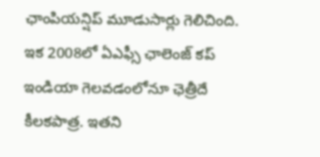ఛాంపియన్షిప్ మూడుసార్లు గెలిచింది. ఇక 2008లో ఏఎఫ్సీ ఛాలెంజ్ కప్ ఇండియా గెలవడంలోనూ ఛెత్రీదే కీలకపాత్ర. ఇతని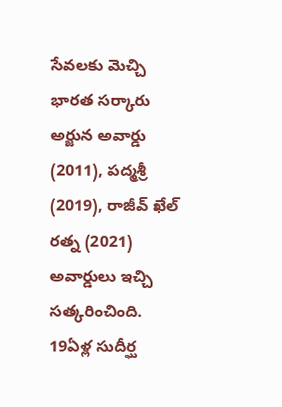సేవలకు మెచ్చి భారత సర్కారు అర్జున అవార్డు (2011), పద్మశ్రీ (2019), రాజీవ్ ఖేల్ రత్న (2021) అవార్డులు ఇచ్చి సత్కరించింది.
19ఏళ్ల సుదీర్ఘ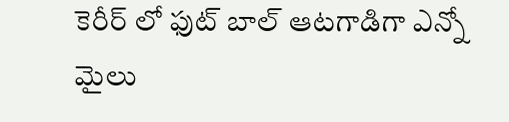కెరీర్ లో ఫుట్ బాల్ ఆటగాడిగా ఎన్నో మైలు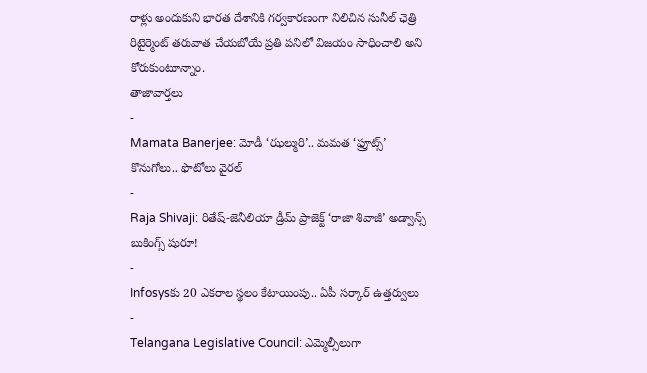రాళ్లు అందుకుని భారత దేశానికి గర్వకారణంగా నిలిచిన సునీల్ ఛెత్రి రిటైర్మెంట్ తరువాత చేయబోయే ప్రతి పనిలో విజయం సాధించాలి అని కోరుకుంటూన్నాం.
తాజావార్తలు
-
Mamata Banerjee: మోడీ ‘ఝల్మురి’.. మమత ‘ఫ్రూట్స్’ కొనుగోలు.. ఫొటోలు వైరల్
-
Raja Shivaji: రితేష్-జెనీలియా డ్రీమ్ ప్రాజెక్ట్ ‘రాజా శివాజీ’ అడ్వాన్స్ బుకింగ్స్ షురూ!
-
Infosysకు 20 ఎకరాల స్థలం కేటాయింపు.. ఏపీ సర్కార్ ఉత్తర్వులు
-
Telangana Legislative Council: ఎమ్మెల్సీలుగా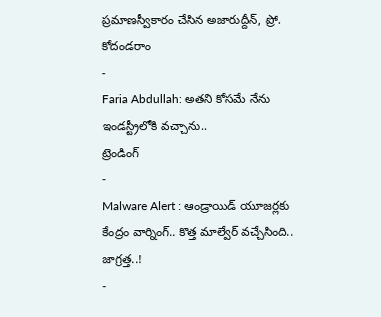ప్రమాణస్వీకారం చేసిన అజారుద్దీన్, ప్రో. కోదండరాం
-
Faria Abdullah: అతని కోసమే నేను ఇండస్ట్రీలోకి వచ్చాను..
ట్రెండింగ్
-
Malware Alert : ఆండ్రాయిడ్ యూజర్లకు కేంద్రం వార్నింగ్.. కొత్త మాల్వేర్ వచ్చేసింది.. జాగ్రత్త..!
-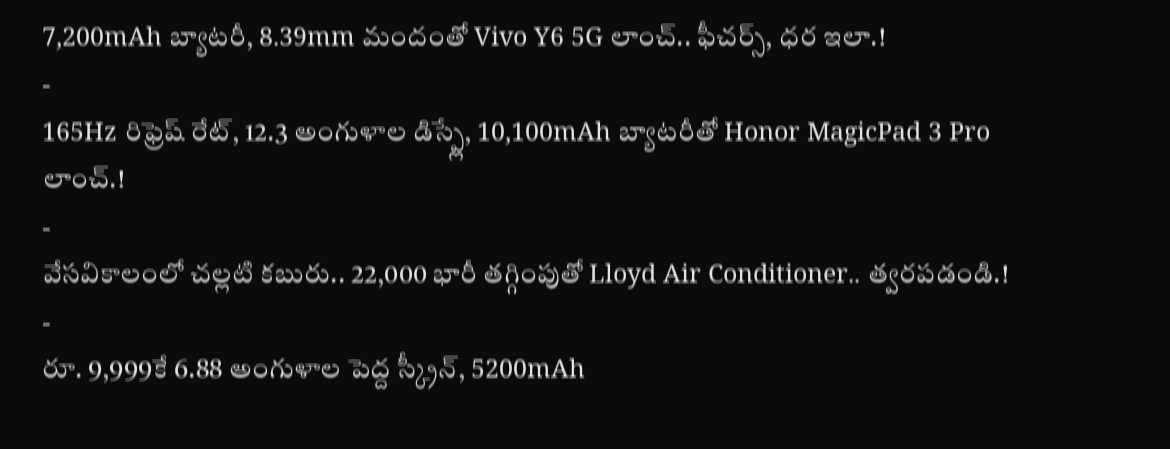7,200mAh బ్యాటరీ, 8.39mm మందంతో Vivo Y6 5G లాంచ్.. ఫీచర్స్, ధర ఇలా.!
-
165Hz రిఫ్రెష్ రేట్, 12.3 అంగుళాల డిస్ప్లే, 10,100mAh బ్యాటరీతో Honor MagicPad 3 Pro లాంచ్.!
-
వేసవికాలంలో చల్లటి కబురు.. 22,000 భారీ తగ్గింపుతో Lloyd Air Conditioner.. త్వరపడండి.!
-
రూ. 9,999కే 6.88 అంగుళాల పెద్ద స్క్రీన్, 5200mAh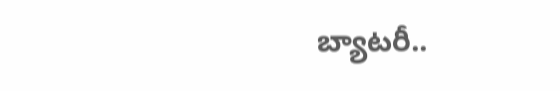బ్యాటరీ..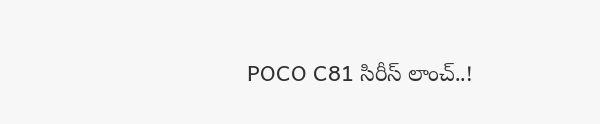POCO C81 సిరీస్ లాంచ్..!